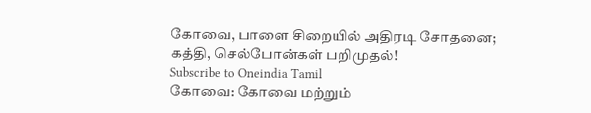கோவை, பாளை சிறையில் அதிரடி சோதனை; கத்தி, செல்போன்கள் பறிமுதல்!
Subscribe to Oneindia Tamil
கோவை: கோவை மற்றும்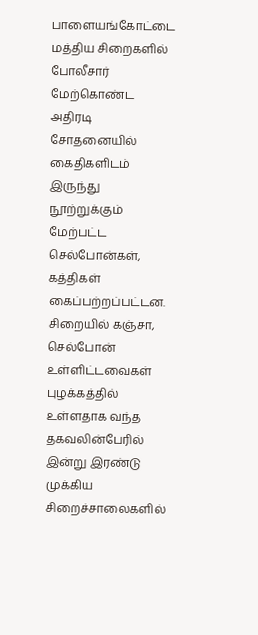பாளையங்கோட்டை மத்திய சிறைகளில் போலீசார் மேற்கொண்ட அதிரடி சோதனையில் கைதிகளிடம் இருந்து நூற்றுக்கும் மேற்பட்ட செல்போன்கள், கத்திகள் கைப்பற்றப்பட்டன.
சிறையில் கஞ்சா, செல்போன் உள்ளிட்டவைகள் புழக்கத்தில் உள்ளதாக வந்த தகவலின்பேரில் இன்று இரண்டு முக்கிய சிறைச்சாலைகளில்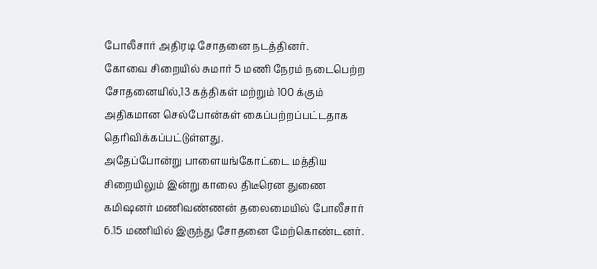போலீசார் அதிரடி சோதனை நடத்தினர்.
கோவை சிறையில் சுமார் 5 மணி நேரம் நடைபெற்ற சோதனையில்,13 கத்திகள் மற்றும் 100 க்கும் அதிகமான செல்போன்கள் கைப்பற்றப்பட்டதாக தெரிவிக்கப்பட்டுள்ளது.
அதேப்போன்று பாளையங்கோட்டை மத்திய சிறையிலும் இன்று காலை திடீரென துணை கமிஷனர் மணிவண்ணன் தலைமையில் போலீசார் 6.15 மணியில் இருந்து சோதனை மேற்கொண்டனர்.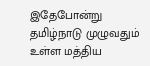இதேபோன்று தமிழ்நாடு முழுவதும் உள்ள மத்திய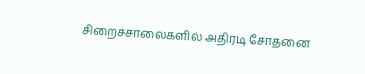சிறைச்சாலைகளில் அதிரடி சோதனை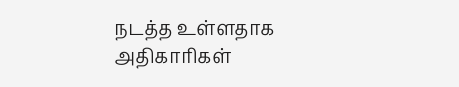நடத்த உள்ளதாக அதிகாரிகள்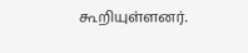கூறியுள்ளனர்.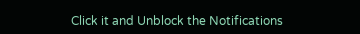Click it and Unblock the Notifications